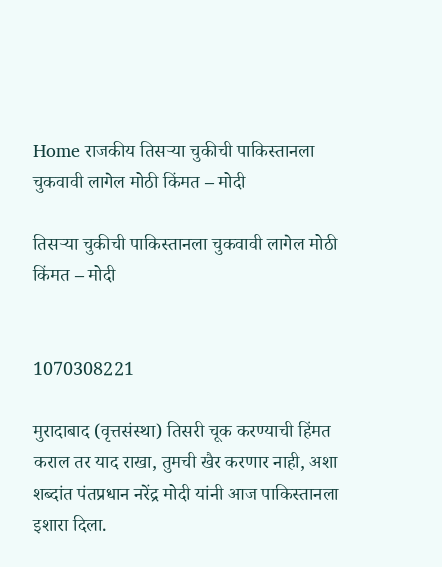Home राजकीय तिसऱ्या चुकीची पाकिस्तानला चुकवावी लागेल मोठी किंमत – मोदी

तिसऱ्या चुकीची पाकिस्तानला चुकवावी लागेल मोठी किंमत – मोदी


1070308221

मुरादाबाद (वृत्तसंस्था) तिसरी चूक करण्याची हिंमत कराल तर याद राखा, तुमची खैर करणार नाही, अशा शब्दांत पंतप्रधान नरेंद्र मोदी यांनी आज पाकिस्तानला इशारा दिला.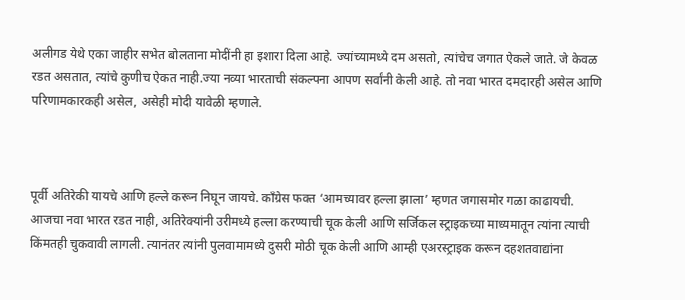अलीगड येथे एका जाहीर सभेत बोलताना मोदींनी हा इशारा दिला आहे. ज्यांच्यामध्ये दम असतो, त्यांचेच जगात ऐकले जाते. जे केवळ रडत असतात, त्यांचे कुणीच ऐकत नाही.ज्या नव्या भारताची संकल्पना आपण सर्वांनी केली आहे. तो नवा भारत दमदारही असेल आणि परिणामकारकही असेल, असेही मोदी यावेळी म्हणाले.



पूर्वी अतिरेकी यायचे आणि हल्ले करून निघून जायचे. काँग्रेस फक्त ‘आमच्यावर हल्ला झाला’ म्हणत जगासमोर गळा काढायची. आजचा नवा भारत रडत नाही, अतिरेक्यांनी उरीमध्ये हल्ला करण्याची चूक केली आणि सर्जिकल स्ट्राइकच्या माध्यमातून त्यांना त्याची किंमतही चुकवावी लागली. त्यानंतर त्यांनी पुलवामामध्ये दुसरी मोठी चूक केली आणि आम्ही एअरस्ट्राइक करून दहशतवाद्यांना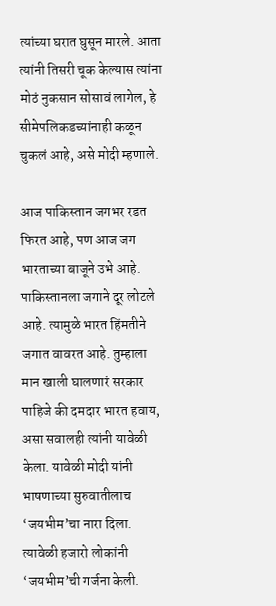त्यांच्या घरात घुसून मारले. आता त्यांनी तिसरी चूक केल्यास त्यांना मोठं नुकसान सोसावं लागेल, हे सीमेपलिकडच्यांनाही कळून चुकलं आहे, असे मोदी म्हणाले.

आज पाकिस्तान जगभर रडत फिरत आहे, पण आज जग भारताच्या बाजूने उभे आहे. पाकिस्तानला जगाने दूर लोटले आहे. त्यामुळे भारत हिंमतीने जगात वावरत आहे. तुम्हाला मान खाली घालणारं सरकार पाहिजे की दमदार भारत हवाय, असा सवालही त्यांनी यावेळी केला. यावेळी मोदी यांनी भाषणाच्या सुरुवातीलाच ‘जयभीम’चा नारा दिला. त्यावेळी हजारो लोकांनी ‘जयभीम’ची गर्जना केली.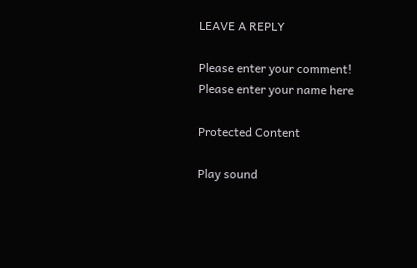LEAVE A REPLY

Please enter your comment!
Please enter your name here

Protected Content

Play sound